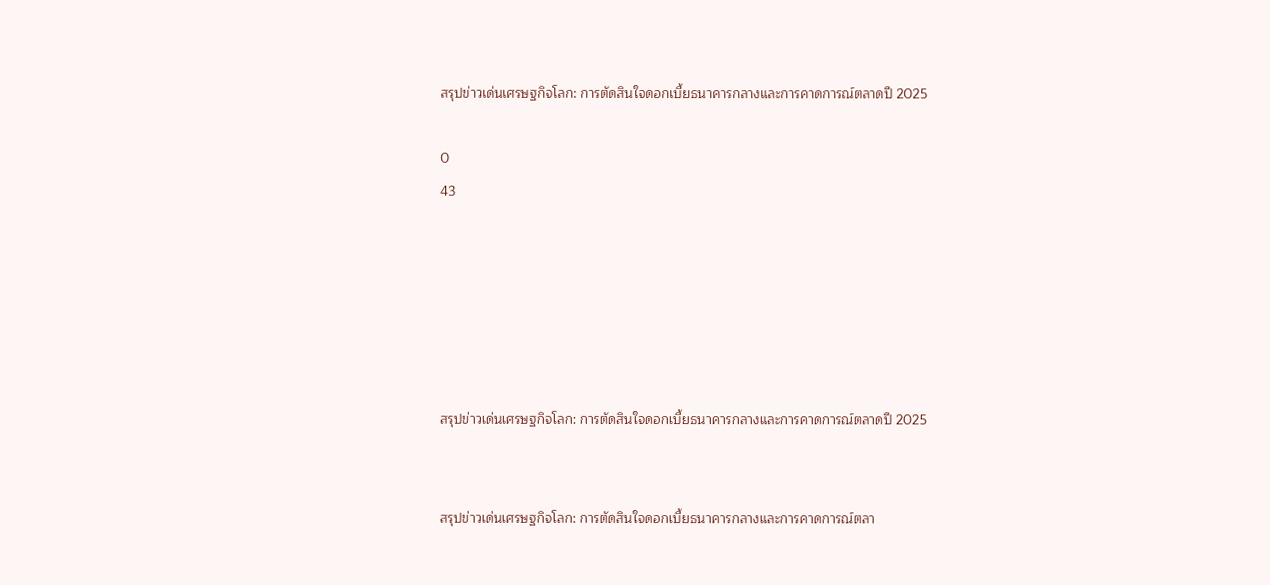สรุปข่าวเด่นเศรษฐกิจโลก: การตัดสินใจดอกเบี้ยธนาคารกลางและการคาดการณ์ตลาดปี 2025

0
43






สรุปข่าวเด่นเศรษฐกิจโลก: การตัดสินใจดอกเบี้ยธนาคารกลางและการคาดการณ์ตลาดปี 2025


สรุปข่าวเด่นเศรษฐกิจโลก: การตัดสินใจดอกเบี้ยธนาคารกลางและการคาดการณ์ตลา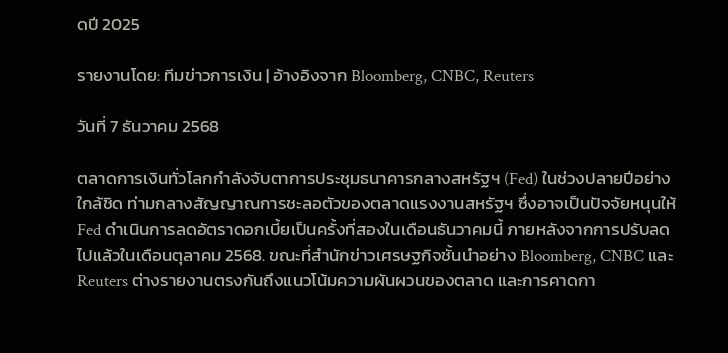ดปี 2025

รายงานโดย: ทีมข่าวการเงิน | อ้างอิงจาก Bloomberg, CNBC, Reuters

วันที่ 7 ธันวาคม 2568

ตลาดการเงินทั่วโลกกำลังจับตาการประชุมธนาคารกลางสหรัฐฯ (Fed) ในช่วงปลายปีอย่างใกล้ชิด ท่ามกลางสัญญาณการชะลอตัวของตลาดแรงงานสหรัฐฯ ซึ่งอาจเป็นปัจจัยหนุนให้ Fed ดำเนินการลดอัตราดอกเบี้ยเป็นครั้งที่สองในเดือนธันวาคมนี้ ภายหลังจากการปรับลดไปแล้วในเดือนตุลาคม 2568. ขณะที่สำนักข่าวเศรษฐกิจชั้นนำอย่าง Bloomberg, CNBC และ Reuters ต่างรายงานตรงกันถึงแนวโน้มความผันผวนของตลาด และการคาดกา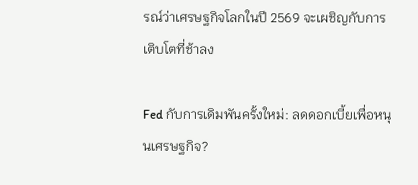รณ์ว่าเศรษฐกิจโลกในปี 2569 จะเผชิญกับการเติบโตที่ช้าลง

Fed กับการเดิมพันครั้งใหม่: ลดดอกเบี้ยเพื่อหนุนเศรษฐกิจ?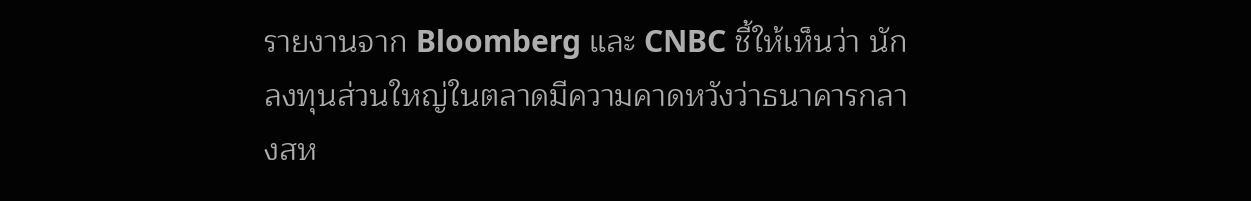รายงานจาก Bloomberg และ CNBC ชี้ให้เห็นว่า นักลงทุนส่วนใหญ่ในตลาดมีความคาดหวังว่าธนาคารกลางสห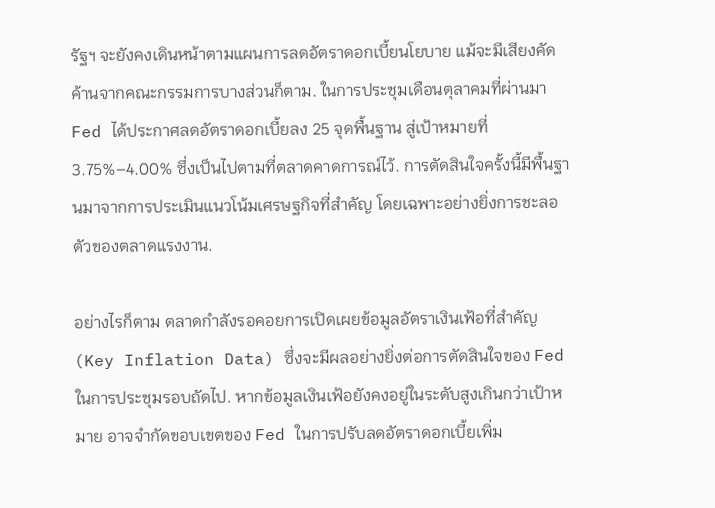รัฐฯ จะยังคงเดินหน้าตามแผนการลดอัตราดอกเบี้ยนโยบาย แม้จะมีเสียงคัดค้านจากคณะกรรมการบางส่วนก็ตาม. ในการประชุมเดือนตุลาคมที่ผ่านมา Fed ได้ประกาศลดอัตราดอกเบี้ยลง 25 จุดพื้นฐาน สู่เป้าหมายที่ 3.75%–4.00% ซึ่งเป็นไปตามที่ตลาดคาดการณ์ไว้. การตัดสินใจครั้งนี้มีพื้นฐานมาจากการประเมินแนวโน้มเศรษฐกิจที่สำคัญ โดยเฉพาะอย่างยิ่งการชะลอตัวของตลาดแรงงาน.

อย่างไรก็ตาม ตลาดกำลังรอคอยการเปิดเผยข้อมูลอัตราเงินเฟ้อที่สำคัญ (Key Inflation Data) ซึ่งจะมีผลอย่างยิ่งต่อการตัดสินใจของ Fed ในการประชุมรอบถัดไป. หากข้อมูลเงินเฟ้อยังคงอยู่ในระดับสูงเกินกว่าเป้าหมาย อาจจำกัดขอบเขตของ Fed ในการปรับลดอัตราดอกเบี้ยเพิ่ม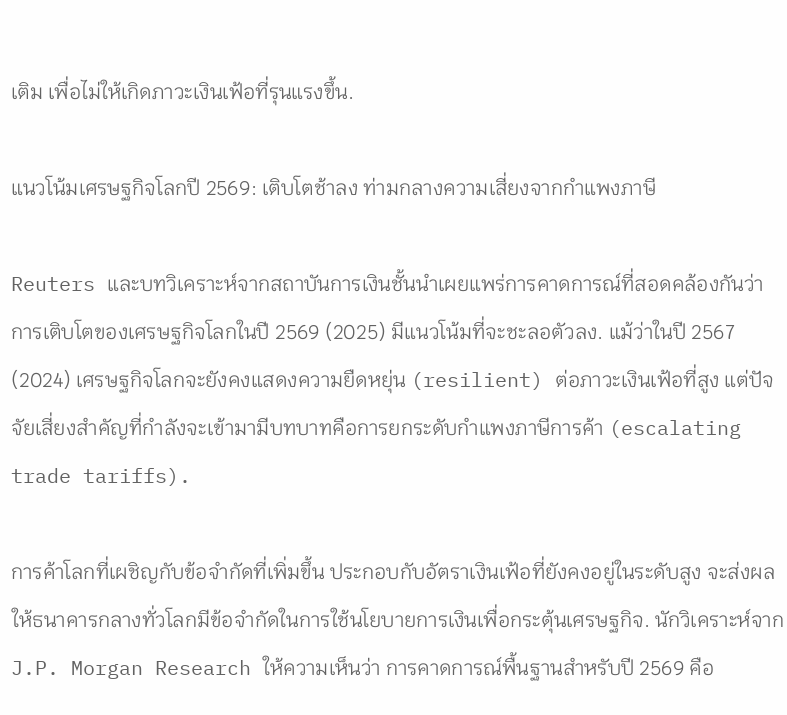เติม เพื่อไม่ให้เกิดภาวะเงินเฟ้อที่รุนแรงขึ้น.

แนวโน้มเศรษฐกิจโลกปี 2569: เติบโตช้าลง ท่ามกลางความเสี่ยงจากกำแพงภาษี

Reuters และบทวิเคราะห์จากสถาบันการเงินชั้นนำเผยแพร่การคาดการณ์ที่สอดคล้องกันว่า การเติบโตของเศรษฐกิจโลกในปี 2569 (2025) มีแนวโน้มที่จะชะลอตัวลง. แม้ว่าในปี 2567 (2024) เศรษฐกิจโลกจะยังคงแสดงความยืดหยุ่น (resilient) ต่อภาวะเงินเฟ้อที่สูง แต่ปัจจัยเสี่ยงสำคัญที่กำลังจะเข้ามามีบทบาทคือการยกระดับกำแพงภาษีการค้า (escalating trade tariffs).

การค้าโลกที่เผชิญกับข้อจำกัดที่เพิ่มขึ้น ประกอบกับอัตราเงินเฟ้อที่ยังคงอยู่ในระดับสูง จะส่งผลให้ธนาคารกลางทั่วโลกมีข้อจำกัดในการใช้นโยบายการเงินเพื่อกระตุ้นเศรษฐกิจ. นักวิเคราะห์จาก J.P. Morgan Research ให้ความเห็นว่า การคาดการณ์พื้นฐานสำหรับปี 2569 คือ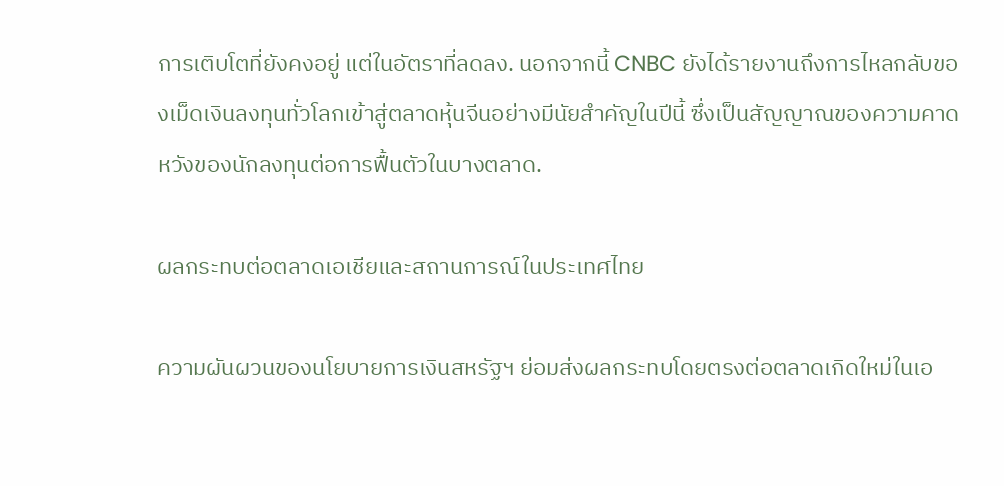การเติบโตที่ยังคงอยู่ แต่ในอัตราที่ลดลง. นอกจากนี้ CNBC ยังได้รายงานถึงการไหลกลับของเม็ดเงินลงทุนทั่วโลกเข้าสู่ตลาดหุ้นจีนอย่างมีนัยสำคัญในปีนี้ ซึ่งเป็นสัญญาณของความคาดหวังของนักลงทุนต่อการฟื้นตัวในบางตลาด.

ผลกระทบต่อตลาดเอเชียและสถานการณ์ในประเทศไทย

ความผันผวนของนโยบายการเงินสหรัฐฯ ย่อมส่งผลกระทบโดยตรงต่อตลาดเกิดใหม่ในเอ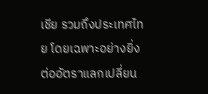เชีย รวมถึงประเทศไทย โดยเฉพาะอย่างยิ่งต่ออัตราแลกเปลี่ยน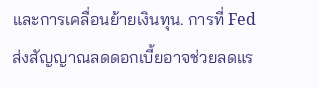และการเคลื่อนย้ายเงินทุน. การที่ Fed ส่งสัญญาณลดดอกเบี้ยอาจช่วยลดแร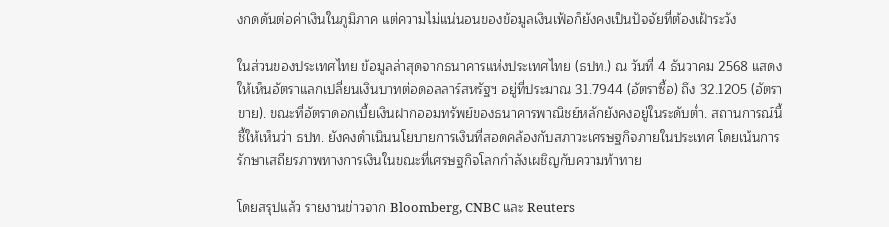งกดดันต่อค่าเงินในภูมิภาค แต่ความไม่แน่นอนของข้อมูลเงินเฟ้อก็ยังคงเป็นปัจจัยที่ต้องเฝ้าระวัง

ในส่วนของประเทศไทย ข้อมูลล่าสุดจากธนาคารแห่งประเทศไทย (ธปท.) ณ วันที่ 4 ธันวาคม 2568 แสดงให้เห็นอัตราแลกเปลี่ยนเงินบาทต่อดอลลาร์สหรัฐฯ อยู่ที่ประมาณ 31.7944 (อัตราซื้อ) ถึง 32.1205 (อัตราขาย). ขณะที่อัตราดอกเบี้ยเงินฝากออมทรัพย์ของธนาคารพาณิชย์หลักยังคงอยู่ในระดับต่ำ. สถานการณ์นี้ชี้ให้เห็นว่า ธปท. ยังคงดำเนินนโยบายการเงินที่สอดคล้องกับสภาวะเศรษฐกิจภายในประเทศ โดยเน้นการรักษาเสถียรภาพทางการเงินในขณะที่เศรษฐกิจโลกกำลังเผชิญกับความท้าทาย

โดยสรุปแล้ว รายงานข่าวจาก Bloomberg, CNBC และ Reuters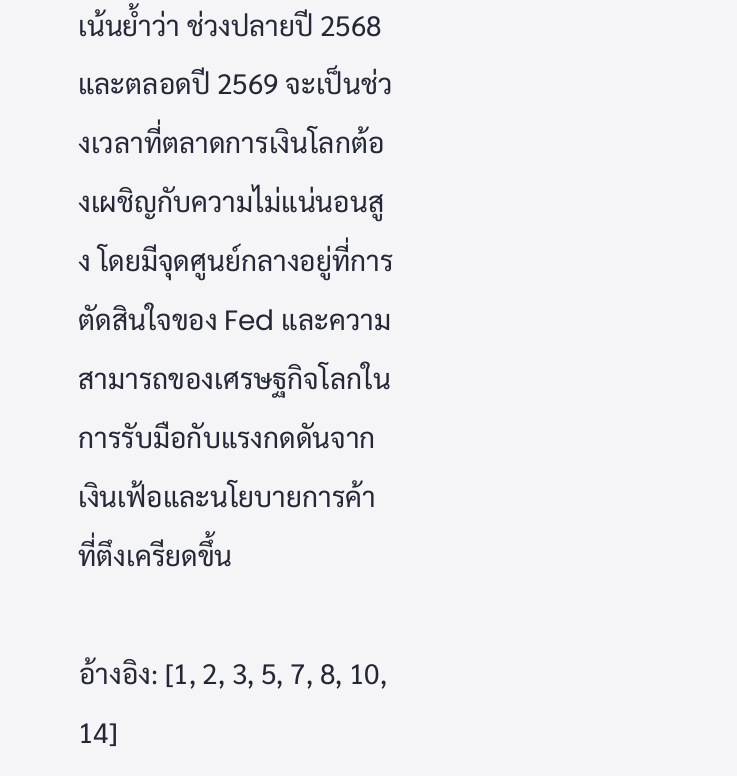เน้นย้ำว่า ช่วงปลายปี 2568 และตลอดปี 2569 จะเป็นช่วงเวลาที่ตลาดการเงินโลกต้องเผชิญกับความไม่แน่นอนสูง โดยมีจุดศูนย์กลางอยู่ที่การตัดสินใจของ Fed และความสามารถของเศรษฐกิจโลกในการรับมือกับแรงกดดันจากเงินเฟ้อและนโยบายการค้าที่ตึงเครียดขึ้น

อ้างอิง: [1, 2, 3, 5, 7, 8, 10, 14]